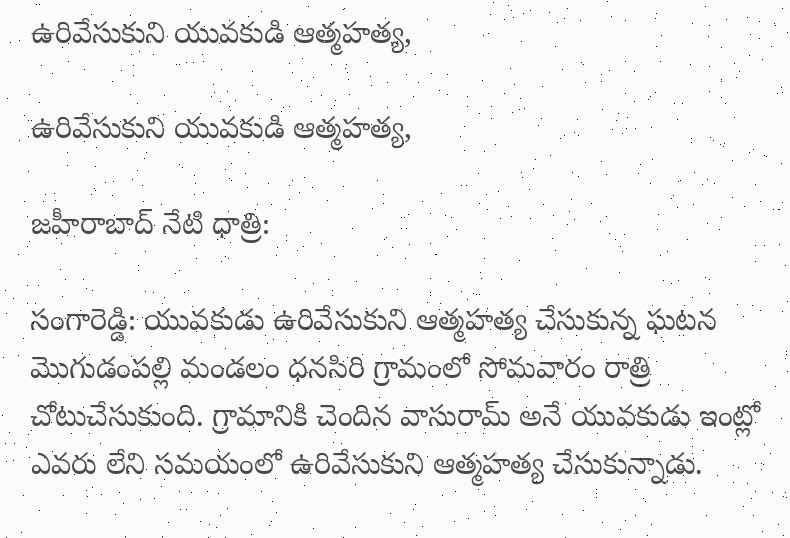ఉరివేసుకుని యువకుడి ఆత్మహత్య,

ఉరివేసుకుని యువకుడి ఆత్మహత్య,

జహీరాబాద్ నేటి ధాత్రి:

సంగారెడ్డి: యువకుడు ఉరివేసుకుని ఆత్మహత్య చేసుకున్న ఘటన మొగుడంపల్లి మండలం ధనసిరి గ్రామంలో సోమవారం రాత్రి చోటుచేసుకుంది. గ్రామానికి చెందిన వాసురామ్ అనే యువకుడు ఇంట్లో ఎవరు లేని సమయంలో ఉరివేసుకుని ఆత్మహత్య చేసుకున్నాడు.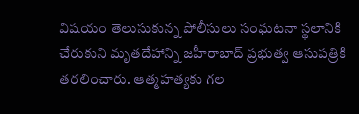విషయం తెలుసుకున్న పోలీసులు సంఘటనా స్థలానికి చేరుకుని మృతదేహాన్ని జహీరాబాద్ ప్రభుత్వ ఆసుపత్రికి తరలించారు. ఆత్మహత్యకు గల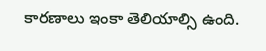కారణాలు ఇంకా తెలియాల్సి ఉంది.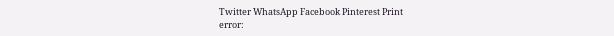Twitter WhatsApp Facebook Pinterest Print
error: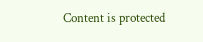Content is protected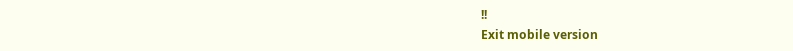!!
Exit mobile version